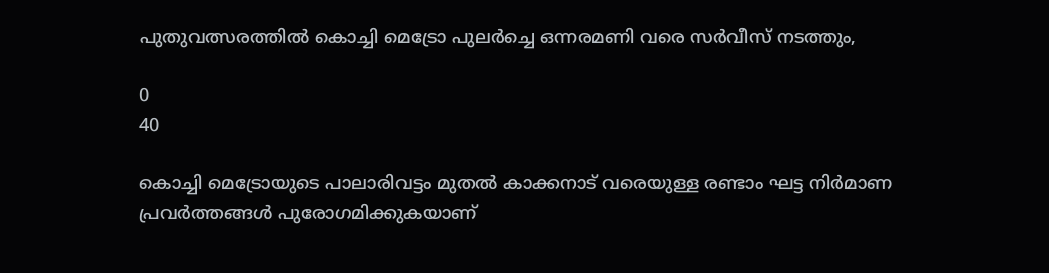പുതുവത്സരത്തില്‍ കൊച്ചി മെട്രോ പുലര്‍ച്ചെ ഒന്നരമണി വരെ സർവീസ് നടത്തും,

0
40

കൊച്ചി മെട്രോയുടെ പാലാരിവട്ടം മുതൽ കാക്കനാട് വരെയുള്ള രണ്ടാം ഘട്ട നിർമാണ പ്രവർത്തങ്ങൾ പുരോഗമിക്കുകയാണ്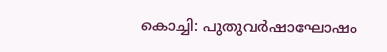കൊച്ചി: പുതുവർഷാഘോഷം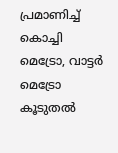പ്രമാണിച്ച് കൊച്ചി മെട്രോ, വാട്ടർ മെട്രോ കൂടുതൽ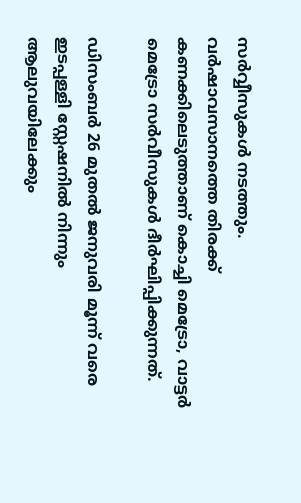സർവ്വീസുകള്‍ നടത്തും.
വർഷാവസാനത്തെ തിരക്ക് കണക്കിലെടുത്താണ് കൊച്ചി മെട്രോ, വാട്ടർ മെട്രോ സർവീസുകൾ ദീർഘിപ്പിക്കുന്നത്.

ഡിസംബർ 26 മുതൽ ജനുവരി മൂന്ന് വരെ ഇടപ്പള്ളി സ്റ്റേഷനിൽ നിന്നും ആലുവയിലേക്കും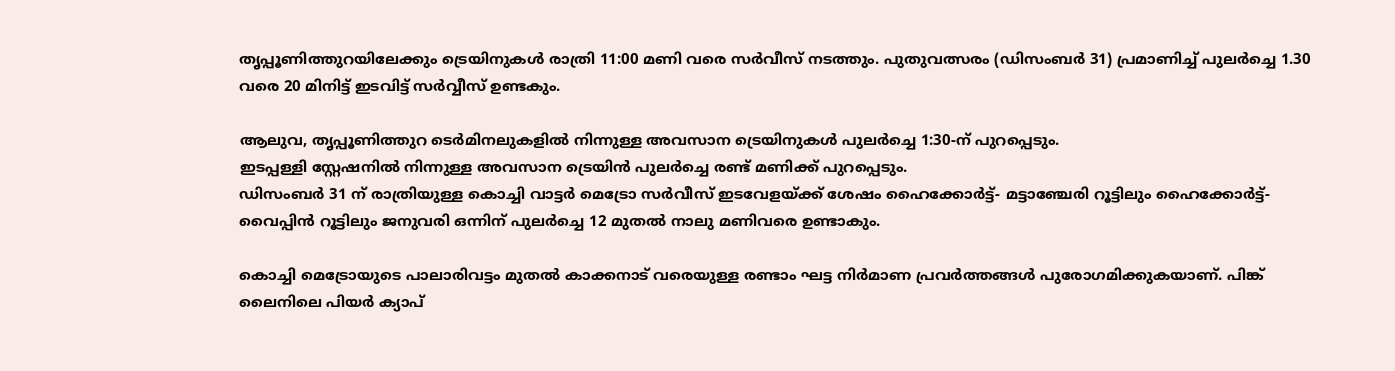തൃപ്പൂണിത്തുറയിലേക്കും ട്രെയിനുകൾ രാത്രി 11:00 മണി വരെ സർവീസ് നടത്തും. പുതുവത്സരം (ഡിസംബർ 31) പ്രമാണിച്ച് പുലർച്ചെ 1.30 വരെ 20 മിനിട്ട് ഇടവിട്ട് സർവ്വീസ് ഉണ്ടകും.

ആലുവ, തൃപ്പൂണിത്തുറ ടെർമിനലുകളിൽ നിന്നുള്ള അവസാന ട്രെയിനുകൾ പുലർച്ചെ 1:30-ന് പുറപ്പെടും.
ഇടപ്പള്ളി സ്റ്റേഷനിൽ നിന്നുള്ള അവസാന ട്രെയിൻ പുലർച്ചെ രണ്ട് മണിക്ക് പുറപ്പെടും.
ഡിസംബർ 31 ന് രാത്രിയുള്ള കൊച്ചി വാട്ടർ മെട്രോ സർവീസ് ഇടവേളയ്ക്ക് ശേഷം ഹൈക്കോർട്ട്- മട്ടാഞ്ചേരി റൂട്ടിലും ഹൈക്കോർട്ട്- വൈപ്പിൻ റൂട്ടിലും ജനുവരി ഒന്നിന് പുലർച്ചെ 12 മുതൽ നാലു മണിവരെ ഉണ്ടാകും.

കൊച്ചി മെട്രോയുടെ പാലാരിവട്ടം മുതൽ കാക്കനാട് വരെയുള്ള രണ്ടാം ഘട്ട നിർമാണ പ്രവർത്തങ്ങൾ പുരോഗമിക്കുകയാണ്. പിങ്ക് ലൈനിലെ പിയർ ക്യാപ്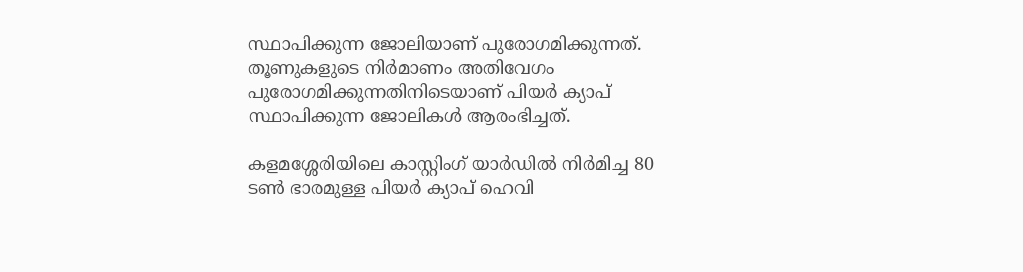സ്ഥാപിക്കുന്ന ജോലിയാണ് പുരോഗമിക്കുന്നത്.
തൂണുകളുടെ നിർമാണം അതിവേഗം പുരോഗമിക്കുന്നതിനിടെയാണ് പിയർ ക്യാപ് സ്ഥാപിക്കുന്ന ജോലികൾ ആരംഭിച്ചത്.

കളമശ്ശേരിയിലെ കാസ്റ്റിംഗ് യാർഡിൽ നിർമിച്ച 80 ടൺ ഭാരമുള്ള പിയർ ക്യാപ് ഹെവി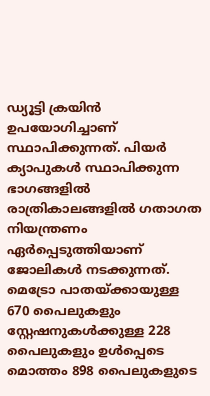ഡ്യൂട്ടി ക്രയിൻ ഉപയോഗിച്ചാണ് സ്ഥാപിക്കുന്നത്. പിയർ ക്യാപുകൾ സ്ഥാപിക്കുന്ന ഭാഗങ്ങളിൽ രാത്രികാലങ്ങളിൽ ഗതാഗത നിയന്ത്രണം ഏർപ്പെടുത്തിയാണ് ജോലികൾ നടക്കുന്നത്. മെട്രോ പാതയ്ക്കായുള്ള 670 പൈലുകളും സ്റ്റേഷനുകൾക്കുള്ള 228 പൈലുകളും ഉൾപ്പെടെ മൊത്തം 898 പൈലുകളുടെ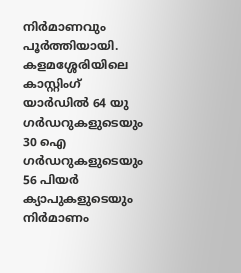നിർമാണവും പൂർത്തിയായി. കളമശ്ശേരിയിലെ കാസ്റ്റിംഗ് യാർഡിൽ 64 യു ഗർഡറുകളുടെയും 30 ഐ ഗർഡറുകളുടെയും 56 പിയർ ക്യാപുകളുടെയും നിർമാണം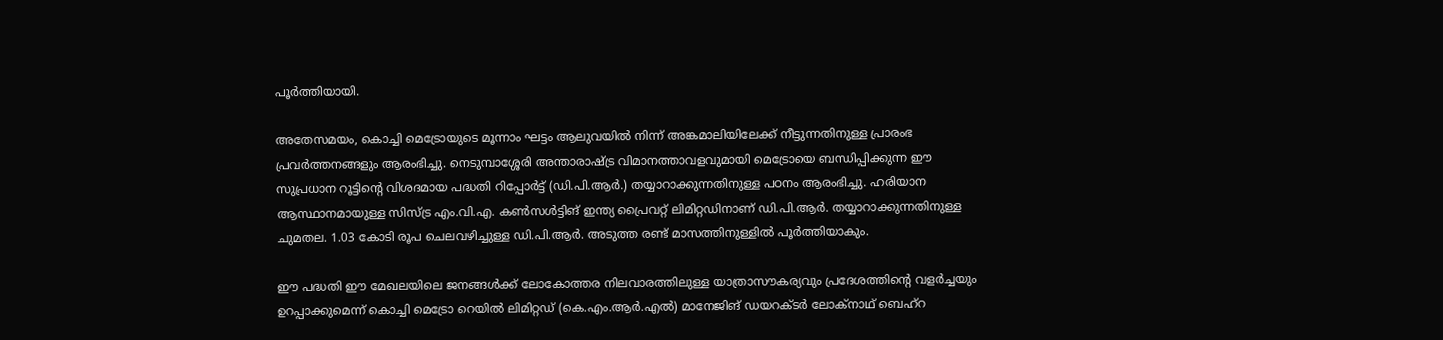പൂർത്തിയായി.

അതേസമയം, കൊച്ചി മെട്രോയുടെ മൂന്നാം ഘട്ടം ആലുവയിൽ നിന്ന് അങ്കമാലിയിലേക്ക് നീട്ടുന്നതിനുള്ള പ്രാരംഭ പ്രവർത്തനങ്ങളും ആരംഭിച്ചു. നെടുമ്പാശ്ശേരി അന്താരാഷ്ട്ര വിമാനത്താവളവുമായി മെട്രോയെ ബന്ധിപ്പിക്കുന്ന ഈ സുപ്രധാന റൂട്ടിന്‍റെ വിശദമായ പദ്ധതി റിപ്പോർട്ട് (ഡി.പി.ആർ.) തയ്യാറാക്കുന്നതിനുള്ള പഠനം ആരംഭിച്ചു. ഹരിയാന ആസ്ഥാനമായുള്ള സിസ്ട്ര എം.വി.എ. കൺസൾട്ടിങ് ഇന്ത്യ പ്രൈവറ്റ് ലിമിറ്റഡിനാണ് ഡി.പി.ആർ. തയ്യാറാക്കുന്നതിനുള്ള ചുമതല. 1.03 കോടി രൂപ ചെലവഴിച്ചുള്ള ഡി.പി.ആർ. അടുത്ത രണ്ട് മാസത്തിനുള്ളിൽ പൂർത്തിയാകും.

ഈ പദ്ധതി ഈ മേഖലയിലെ ജനങ്ങൾക്ക് ലോകോത്തര നിലവാരത്തിലുള്ള യാത്രാസൗകര്യവും പ്രദേശത്തിന്‍റെ വളർച്ചയും ഉറപ്പാക്കുമെന്ന് കൊച്ചി മെട്രോ റെയിൽ ലിമിറ്റഡ് (കെ.എം.ആർ.എൽ) മാനേജിങ് ഡയറക്‌ടർ ലോക്‌നാഥ് ബെഹ്റ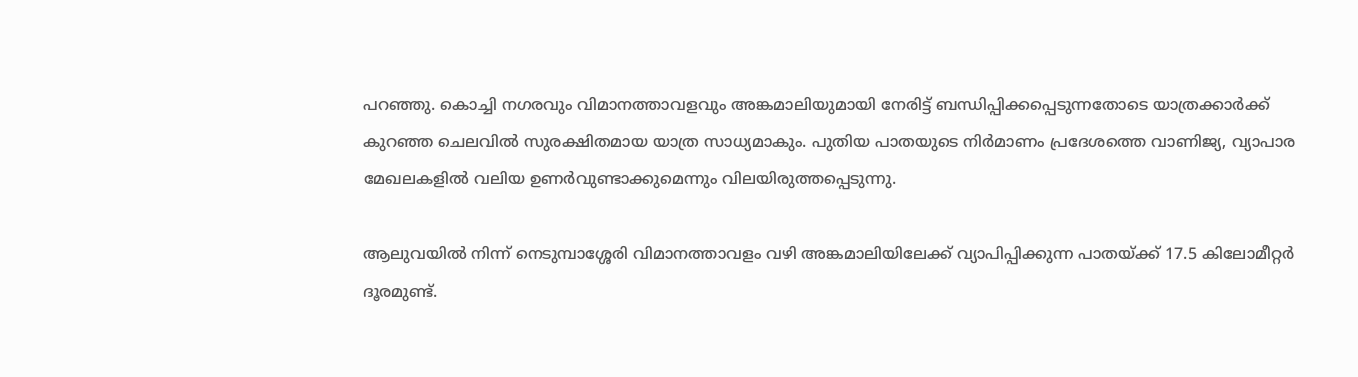പറഞ്ഞു. കൊച്ചി നഗരവും വിമാനത്താവളവും അങ്കമാലിയുമായി നേരിട്ട് ബന്ധിപ്പിക്കപ്പെടുന്നതോടെ യാത്രക്കാർക്ക് കുറഞ്ഞ ചെലവിൽ സുരക്ഷിതമായ യാത്ര സാധ്യമാകും. പുതിയ പാതയുടെ നിർമാണം പ്രദേശത്തെ വാണിജ്യ, വ്യാപാര മേഖലകളിൽ വലിയ ഉണർവുണ്ടാക്കുമെന്നും വിലയിരുത്തപ്പെടുന്നു.

ആലുവയിൽ നിന്ന് നെടുമ്പാശ്ശേരി വിമാനത്താവളം വഴി അങ്കമാലിയിലേക്ക് വ്യാപിപ്പിക്കുന്ന പാതയ്ക്ക് 17.5 കിലോമീറ്റർ ദൂരമുണ്ട്.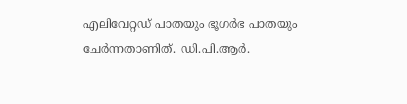എലിവേറ്റഡ് പാതയും ഭൂഗർഭ പാതയും ചേർന്നതാണിത്. ഡി.പി.ആർ.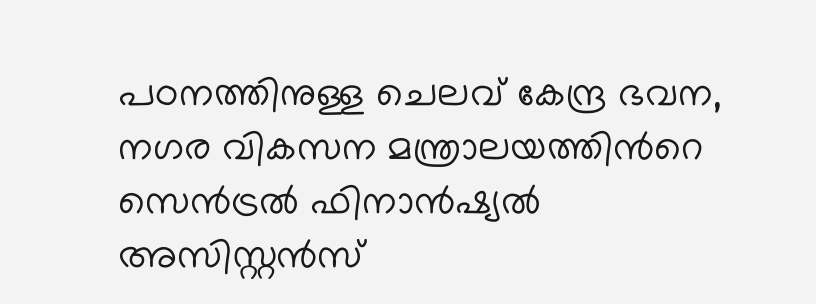പഠനത്തിനുള്ള ചെലവ് കേന്ദ്ര ഭവന, നഗര വികസന മന്ത്രാലയത്തിന്‍റെ സെൻട്രൽ ഫിനാൻഷ്യൽ അസിസ്റ്റൻസ്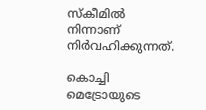സ്‌കീമിൽ നിന്നാണ് നിർവഹിക്കുന്നത്.

കൊച്ചി മെട്രോയുടെ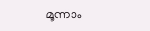മൂന്നാം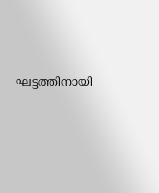ഘട്ടത്തിനായി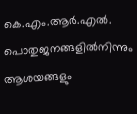കെ.എം.ആർ.എൽ. പൊതുജനങ്ങളിൽനിന്നും ആശയങ്ങളും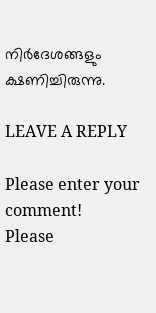നിർദേശങ്ങളും ക്ഷണിച്ചിരുന്നു.

LEAVE A REPLY

Please enter your comment!
Please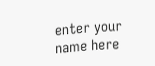enter your name here